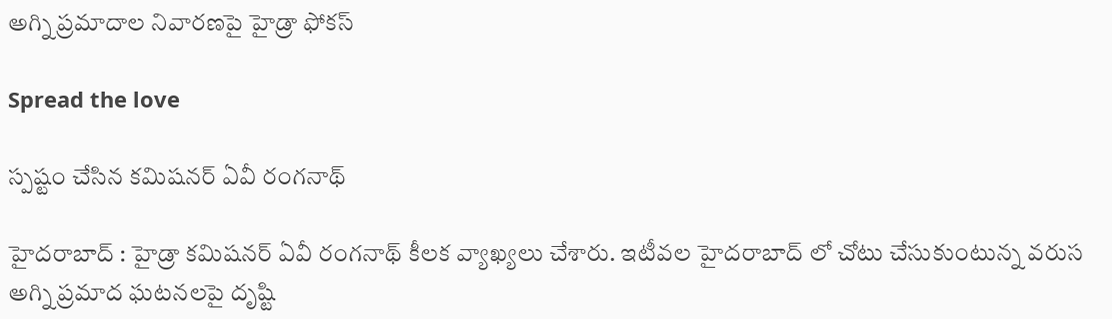అగ్ని ప్ర‌మాదాల నివార‌ణ‌పై హైడ్రా ఫోక‌స్

Spread the love

స్ప‌ష్టం చేసిన క‌మిష‌న‌ర్ ఏవీ రంగ‌నాథ్

హైద‌రాబాద్ : హైడ్రా క‌మిష‌న‌ర్ ఏవీ రంగ‌నాథ్ కీల‌క వ్యాఖ్య‌లు చేశారు. ఇటీవ‌ల హైద‌రాబాద్ లో చోటు చేసుకుంటున్న వ‌రుస అగ్ని ప్ర‌మాద ఘ‌ట‌న‌ల‌పై దృష్టి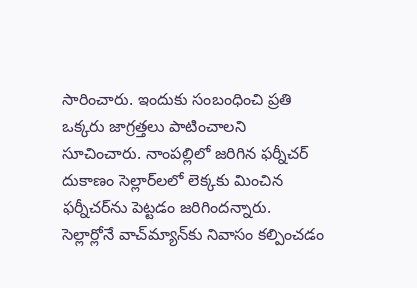సారించారు. ఇందుకు సంబంధించి ప్ర‌తి ఒక్క‌రు జాగ్ర‌త్త‌లు పాటించాల‌ని సూచించారు. నాంప‌ల్లిలో జ‌రిగిన ఫ‌ర్నీచ‌ర్ దుకాణం సెల్లార్‌ల‌లో లెక్క‌కు మించిన ఫ‌ర్నీచ‌ర్‌ను పెట్ట‌డం జ‌రిగింద‌న్నారు. సెల్లార్లోనే వాచ్‌మ్యాన్‌కు నివాసం క‌ల్పించడం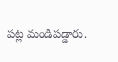ప‌ట్ల మండిప‌డ్డారు.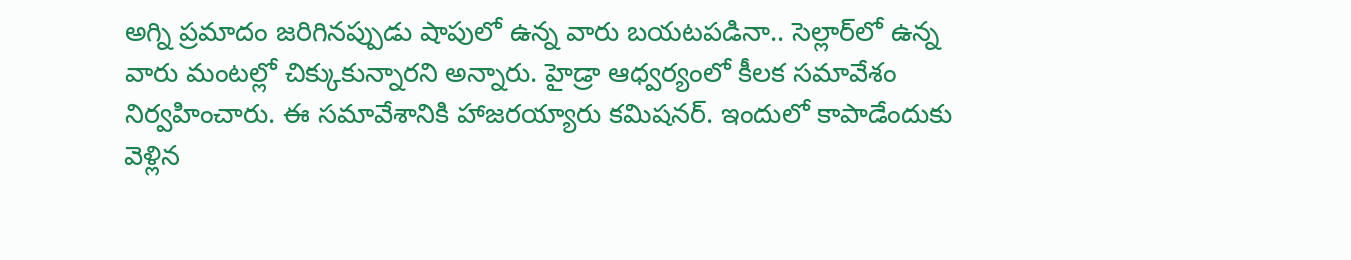అగ్ని ప్ర‌మాదం జ‌రిగిన‌ప్పుడు షాపులో ఉన్న వారు బ‌య‌ట‌పడినా.. సెల్లార్‌లో ఉన్న వారు మంట‌ల్లో చిక్కుకున్నారని అన్నారు. హైడ్రా ఆధ్వ‌ర్యంలో కీల‌క స‌మావేశం నిర్వ‌హించారు. ఈ స‌మావేశానికి హాజ‌ర‌య్యారు క‌మిష‌న‌ర్. ఇందులో కాపాడేందుకు వెళ్లిన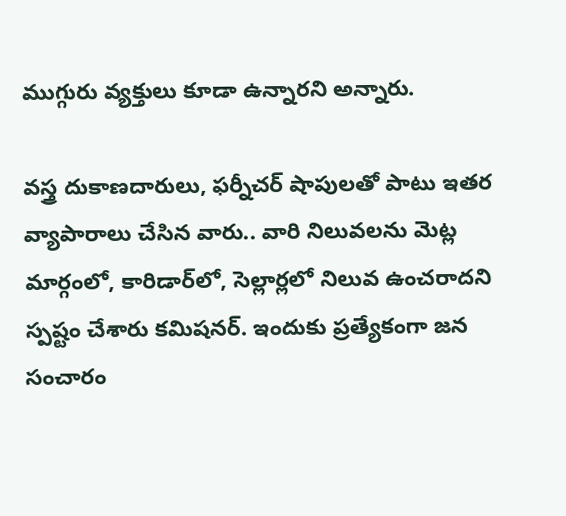ముగ్గురు వ్య‌క్తులు కూడా ఉన్నారని అన్నారు.

వ‌స్త్ర దుకాణ‌దారులు, ఫ‌ర్నీచ‌ర్ షాపులతో పాటు ఇత‌ర వ్యాపారాలు చేసిన‌ వారు.. వారి నిలువ‌ల‌ను మెట్ల మార్గంలో, కారిడార్‌లో, సెల్లార్ల‌లో నిలువ ఉంచ‌రాదని స్ప‌ష్టం చేశారు క‌మిష‌న‌ర్. ఇందుకు ప్ర‌త్యేకంగా జ‌న సంచారం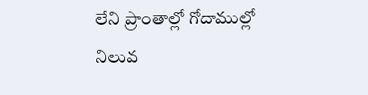లేని ప్రాంతాల్లో గోదాముల్లో నిలువ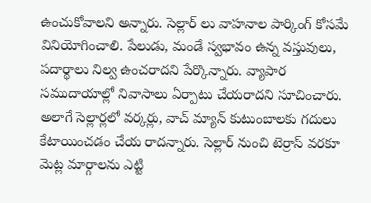ఉంచుకోవాలని అన్నారు. సెల్లార్ లు వాహ‌నాల పార్కింగ్ కోస‌మే వినియోగించాలి. పేలుడు, మండే స్వ‌భావం ఉన్న వ‌స్తువులు, ప‌దార్థాలు నిల్వ ఉంచ‌రాద‌ని పేర్కొన్నారు. వ్యాపార స‌ముదాయాల్లో నివాసాలు ఏర్పాటు చేయ‌రాద‌ని సూచించారు. అలాగే సెల్లార్ల‌లో వ‌ర్క‌ర్లు, వాచ్ మ్యాన్ కుటుంబాల‌కు గ‌దులు కేటాయించ‌డం చేయ రాద‌న్నారు. సెల్లార్ నుంచి టెర్రాస్ వ‌ర‌కూ మెట్ల మార్గాలను ఎట్టి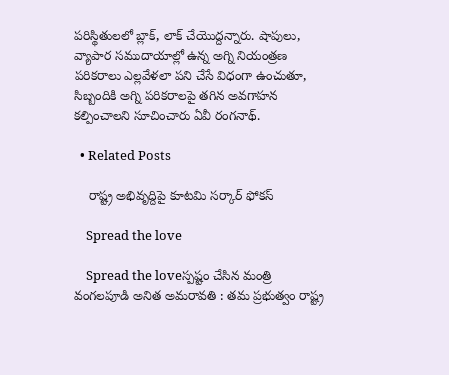పరిస్థితులలో బ్లాక్‌, లాక్ చేయొద్ద‌న్నారు. షాపులు, వ్యాపార స‌ముదాయాల్లో ఉన్న అగ్ని నియంత్రణ పరికరాలు ఎల్లవేళలా పని చేసే విధంగా ఉంచుతూ, సిబ్బందికి అగ్ని పరికరాలపై తగిన అవ‌గాహ‌న క‌ల్పించాలని సూచించారు ఏవీ రంగ‌నాథ్.

  • Related Posts

    రాష్ట్ర అభివృద్దిపై కూట‌మి స‌ర్కార్ ఫోక‌స్

    Spread the love

    Spread the loveస్ప‌ష్టం చేసిన మంత్రి వంగ‌ల‌పూడి అనిత అమ‌రావ‌తి : త‌మ ప్ర‌భుత్వం రాష్ట్ర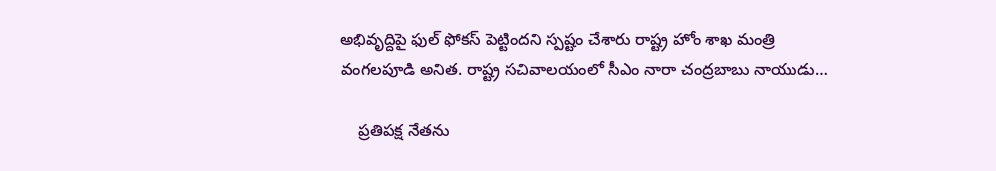అభివృద్దిపై ఫుల్ ఫోక‌స్ పెట్టింద‌ని స్ప‌ష్టం చేశారు రాష్ట్ర హోం శాఖ మంత్రి వంగ‌ల‌పూడి అనిత‌. రాష్ట్ర సచివాలయంలో సీఎం నారా చంద్ర‌బాబు నాయుడు…

    ప్ర‌తిప‌క్ష నేత‌ను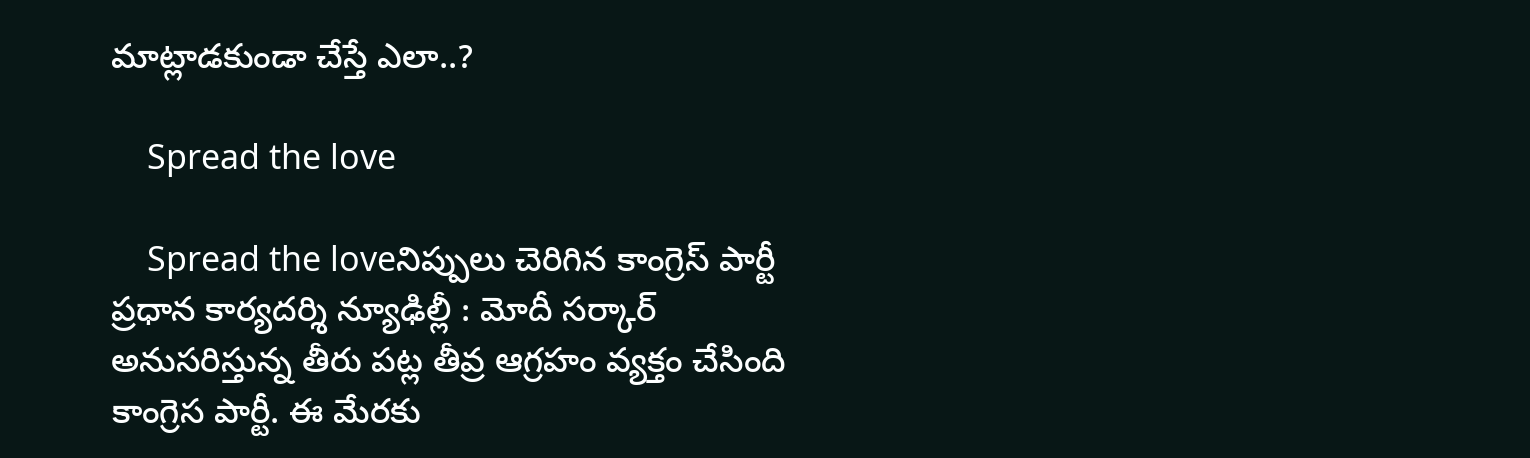మాట్లాడ‌కుండా చేస్తే ఎలా..?

    Spread the love

    Spread the loveనిప్పులు చెరిగిన కాంగ్రెస్ పార్టీ ప్ర‌ధాన కార్య‌ద‌ర్శి న్యూఢిల్లీ : మోదీ స‌ర్కార్ అనుస‌రిస్తున్న తీరు ప‌ట్ల తీవ్ర ఆగ్ర‌హం వ్య‌క్తం చేసింది కాంగ్రెస పార్టీ. ఈ మేర‌కు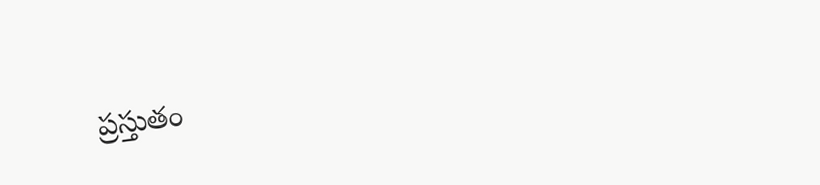ప్ర‌స్తుతం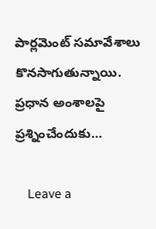పార్ల‌మెంట్ స‌మావేశాలు కొన‌సాగుతున్నాయి. ప్ర‌ధాన అంశాల‌పై ప్ర‌శ్నించేందుకు…

    Leave a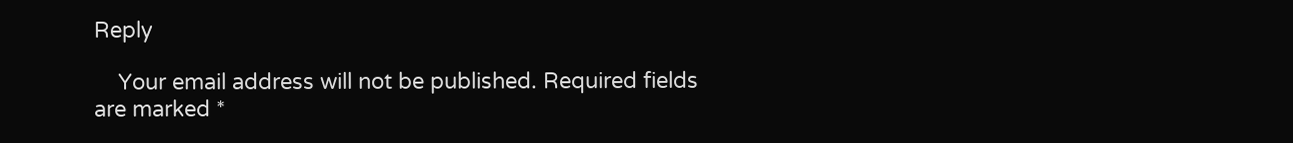Reply

    Your email address will not be published. Required fields are marked *